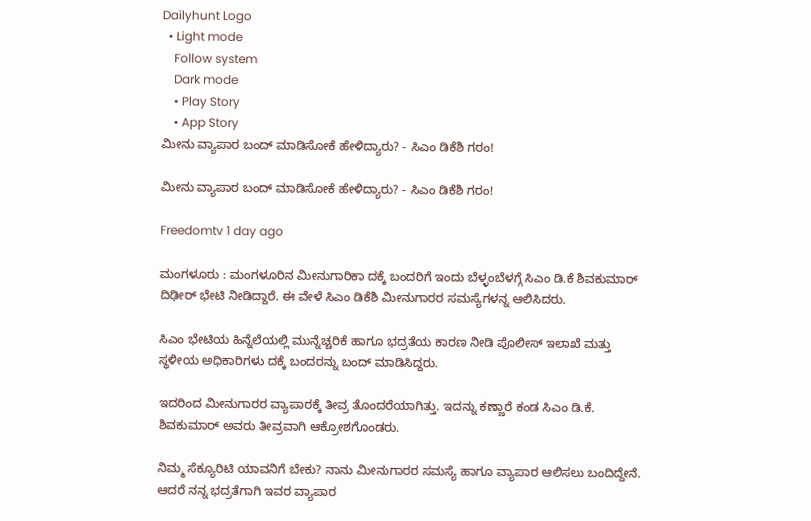Dailyhunt Logo
  • Light mode
    Follow system
    Dark mode
    • Play Story
    • App Story
ಮೀನು ವ್ಯಾಪಾರ ಬಂದ್ ಮಾಡಿಸೋಕೆ ಹೇಳಿದ್ಯಾರು? - ಸಿಎಂ ಡಿಕೆಶಿ ಗರಂ!

ಮೀನು ವ್ಯಾಪಾರ ಬಂದ್ ಮಾಡಿಸೋಕೆ ಹೇಳಿದ್ಯಾರು? - ಸಿಎಂ ಡಿಕೆಶಿ ಗರಂ!

Freedomtv 1 day ago

ಮಂಗಳೂರು : ಮಂಗಳೂರಿನ ಮೀನುಗಾರಿಕಾ ದಕ್ಕೆ ಬಂದರಿಗೆ ಇಂದು ಬೆಳ್ಳಂಬೆಳಗ್ಗೆ ಸಿಎಂ ಡಿ.ಕೆ ಶಿವಕುಮಾರ್‌ ದಿಢೀರ್‌ ಭೇಟಿ ನೀಡಿದ್ದಾರೆ. ಈ ವೇಳೆ ಸಿಎಂ ಡಿಕೆಶಿ ಮೀನುಗಾರರ ಸಮಸ್ಯೆಗಳನ್ನ ಆಲಿಸಿದರು.

ಸಿಎಂ ಭೇಟಿಯ ಹಿನ್ನೆಲೆಯಲ್ಲಿ ಮುನ್ನೆಚ್ಚರಿಕೆ ಹಾಗೂ ಭದ್ರತೆಯ ಕಾರಣ ನೀಡಿ ಪೊಲೀಸ್ ಇಲಾಖೆ ಮತ್ತು ಸ್ಥಳೀಯ ಅಧಿಕಾರಿಗಳು ದಕ್ಕೆ ಬಂದರನ್ನು ಬಂದ್ ಮಾಡಿಸಿದ್ದರು.

ಇದರಿಂದ ಮೀನುಗಾರರ ವ್ಯಾಪಾರಕ್ಕೆ ತೀವ್ರ ತೊಂದರೆಯಾಗಿತ್ತು. ಇದನ್ನು ಕಣ್ಣಾರೆ ಕಂಡ ಸಿಎಂ ಡಿ.ಕೆ. ಶಿವಕುಮಾರ್ ಅವರು ತೀವ್ರವಾಗಿ ಆಕ್ರೋಶಗೊಂಡರು.

ನಿಮ್ಮ ಸೆಕ್ಯೂರಿಟಿ ಯಾವನಿಗೆ ಬೇಕು? ನಾನು ಮೀನುಗಾರರ ಸಮಸ್ಯೆ ಹಾಗೂ ವ್ಯಾಪಾರ ಆಲಿಸಲು ಬಂದಿದ್ದೇನೆ. ಆದರೆ ನನ್ನ ಭದ್ರತೆಗಾಗಿ ಇವರ ವ್ಯಾಪಾರ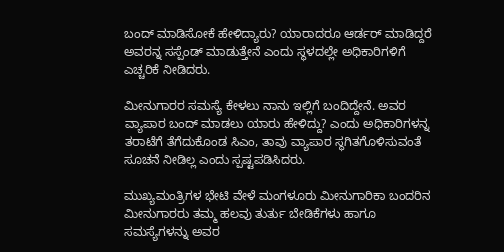ಬಂದ್ ಮಾಡಿಸೋಕೆ ಹೇಳಿದ್ಯಾರು? ಯಾರಾದರೂ ಆರ್ಡರ್ ಮಾಡಿದ್ದರೆ ಅವರನ್ನ ಸಸ್ಪೆಂಡ್ ಮಾಡುತ್ತೇನೆ ಎಂದು ಸ್ಥಳದಲ್ಲೇ ಅಧಿಕಾರಿಗಳಿಗೆ ಎಚ್ಚರಿಕೆ ನೀಡಿದರು.

ಮೀನುಗಾರರ ಸಮಸ್ಯೆ ಕೇಳಲು ನಾನು ಇಲ್ಲಿಗೆ ಬಂದಿದ್ದೇನೆ. ಅವರ ವ್ಯಾಪಾರ ಬಂದ್ ಮಾಡಲು ಯಾರು ಹೇಳಿದ್ದು? ಎಂದು ಅಧಿಕಾರಿಗಳನ್ನ ತರಾಟೆಗೆ ತೆಗೆದುಕೊಂಡ ಸಿಎಂ, ತಾವು ವ್ಯಾಪಾರ ಸ್ಥಗಿತಗೊಳಿಸುವಂತೆ ಸೂಚನೆ ನೀಡಿಲ್ಲ ಎಂದು ಸ್ಪಷ್ಟಪಡಿಸಿದರು.

ಮುಖ್ಯಮಂತ್ರಿಗಳ ಭೇಟಿ ವೇಳೆ ಮಂಗಳೂರು ಮೀನುಗಾರಿಕಾ ಬಂದರಿನ ಮೀನುಗಾರರು ತಮ್ಮ ಹಲವು ತುರ್ತು ಬೇಡಿಕೆಗಳು ಹಾಗೂ ಸಮಸ್ಯೆಗಳನ್ನು ಅವರ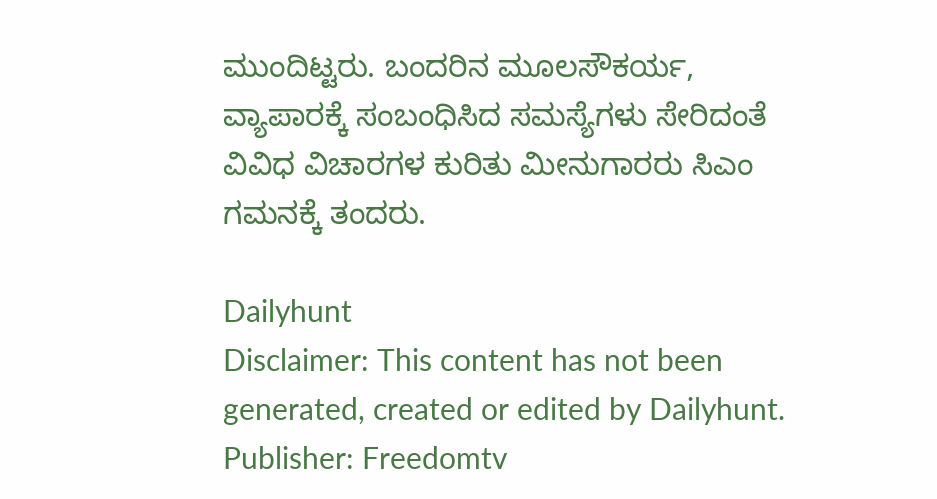ಮುಂದಿಟ್ಟರು. ಬಂದರಿನ ಮೂಲಸೌಕರ್ಯ, ವ್ಯಾಪಾರಕ್ಕೆ ಸಂಬಂಧಿಸಿದ ಸಮಸ್ಯೆಗಳು ಸೇರಿದಂತೆ ವಿವಿಧ ವಿಚಾರಗಳ ಕುರಿತು ಮೀನುಗಾರರು ಸಿಎಂ ಗಮನಕ್ಕೆ ತಂದರು.

Dailyhunt
Disclaimer: This content has not been generated, created or edited by Dailyhunt. Publisher: Freedomtv